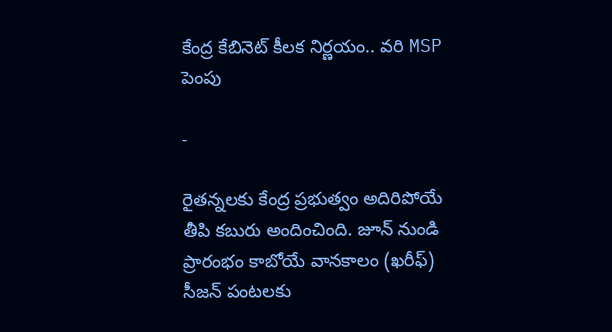కేంద్ర కేబినెట్ కీలక నిర్ణయం.. వరి MSP పెంపు

-

రైతన్నలకు కేంద్ర ప్రభుత్వం అదిరిపోయే తీపి కబురు అందించింది. జూన్ నుండి ప్రారంభం కాబోయే వానకాలం (ఖరీఫ్) సీజన్ పంటలకు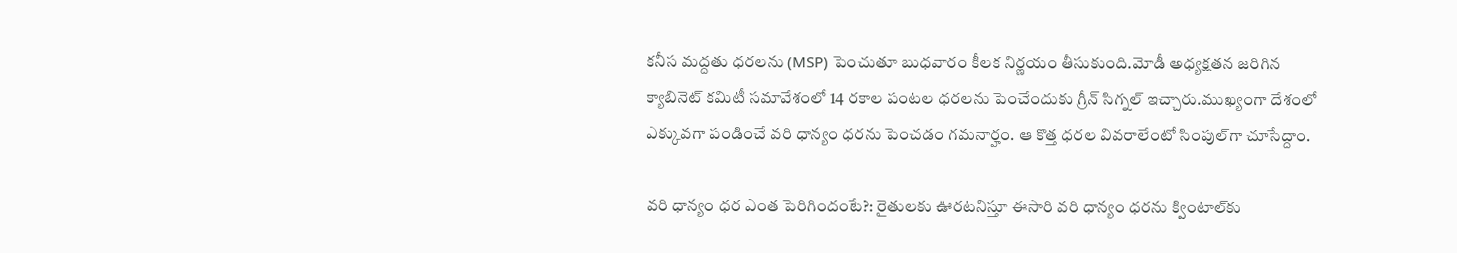కనీస మద్దతు ధరలను (MSP) పెంచుతూ బుధవారం కీలక నిర్ణయం తీసుకుంది.మోడీ అధ్యక్షతన జరిగిన క్యాబినెట్ కమిటీ సమావేశంలో 14 రకాల పంటల ధరలను పెంచేందుకు గ్రీన్ సిగ్నల్ ఇచ్చారు.ముఖ్యంగా దేశంలో ఎక్కువగా పండించే వరి ధాన్యం ధరను పెంచడం గమనార్హం. ఆ కొత్త ధరల వివరాలేంటో సింపుల్‌గా చూసేద్దాం.

వరి ధాన్యం ధర ఎంత పెరిగిందంటే?: రైతులకు ఊరటనిస్తూ ఈసారి వరి ధాన్యం ధరను క్వింటాల్‌కు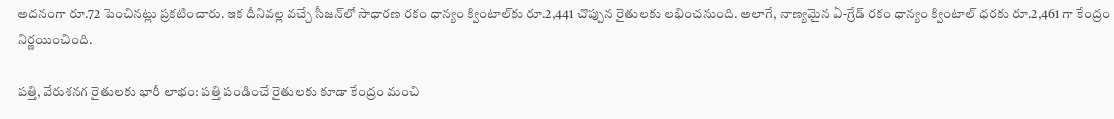అదనంగా రూ.72 పెంచినట్లు ప్రకటించారు. ఇక దీనివల్ల వచ్చే సీజన్‌లో సాధారణ రకం ధాన్యం క్వింటాల్‌కు రూ.2,441 చొప్పున రైతులకు లభించనుంది. అలాగే, నాణ్యమైన ఏ-గ్రేడ్ రకం ధాన్యం క్వింటాల్ ధరకు రూ.2,461 గా కేంద్రం నిర్ణయించింది.

పత్తి, వేరుశనగ రైతులకు భారీ లాభం: పత్తి పండించే రైతులకు కూడా కేంద్రం మంచి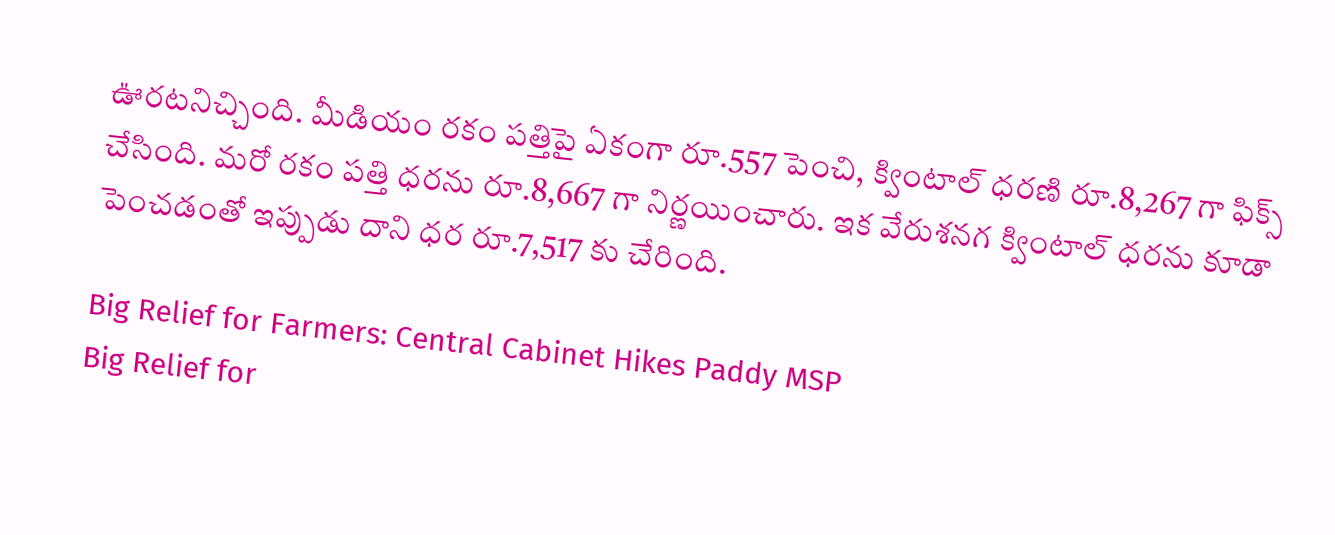ఊరటనిచ్చింది. మీడియం రకం పత్తిపై ఏకంగా రూ.557 పెంచి, క్వింటాల్ ధరణి రూ.8,267 గా ఫిక్స్ చేసింది. మరో రకం పత్తి ధరను రూ.8,667 గా నిర్ణయించారు. ఇక వేరుశనగ క్వింటాల్ ధరను కూడా పెంచడంతో ఇప్పుడు దాని ధర రూ.7,517 కు చేరింది.

Big Relief for Farmers: Central Cabinet Hikes Paddy MSP
Big Relief for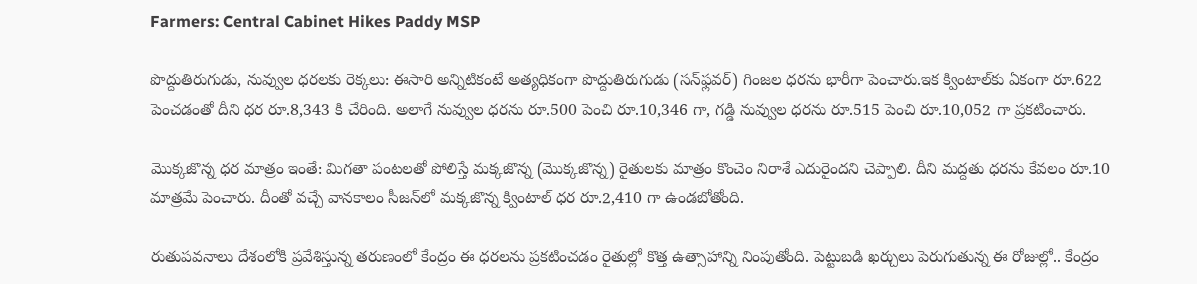Farmers: Central Cabinet Hikes Paddy MSP

పొద్దుతిరుగుడు, నువ్వుల ధరలకు రెక్కలు: ఈసారి అన్నిటికంటే అత్యధికంగా పొద్దుతిరుగుడు (సన్‌ఫ్లవర్) గింజల ధరను భారీగా పెంచారు.ఇక క్వింటాల్‌కు ఏకంగా రూ.622 పెంచడంతో దీని ధర రూ.8,343 కి చేరింది. అలాగే నువ్వుల ధరను రూ.500 పెంచి రూ.10,346 గా, గడ్డి నువ్వుల ధరను రూ.515 పెంచి రూ.10,052 గా ప్రకటించారు.

మొక్కజొన్న ధర మాత్రం ఇంతే: మిగతా పంటలతో పోలిస్తే మక్కజొన్న (మొక్కజొన్న) రైతులకు మాత్రం కొంచెం నిరాశే ఎదురైందని చెప్పాలి. దీని మద్దతు ధరను కేవలం రూ.10 మాత్రమే పెంచారు. దీంతో వచ్చే వానకాలం సీజన్‌లో మక్కజొన్న క్వింటాల్ ధర రూ.2,410 గా ఉండబోతోంది.

రుతుపవనాలు దేశంలోకి ప్రవేశిస్తున్న తరుణంలో కేంద్రం ఈ ధరలను ప్రకటించడం రైతుల్లో కొత్త ఉత్సాహాన్ని నింపుతోంది. పెట్టుబడి ఖర్చులు పెరుగుతున్న ఈ రోజుల్లో.. కేంద్రం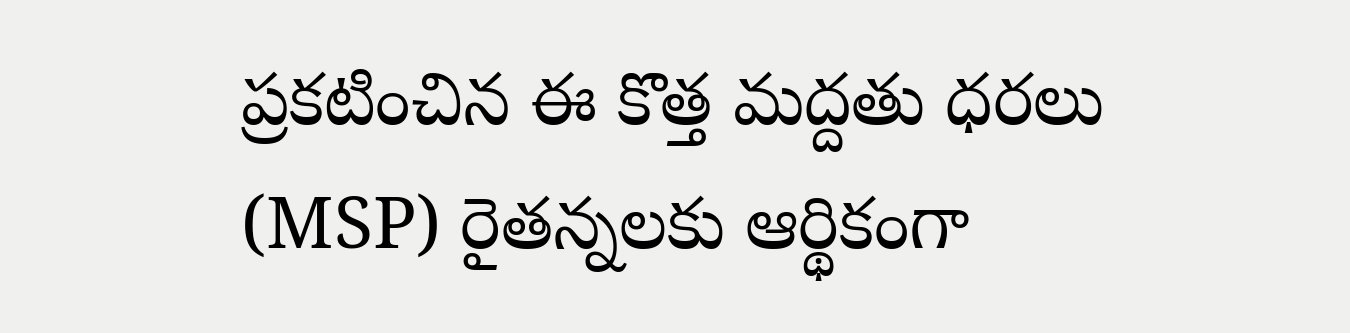ప్రకటించిన ఈ కొత్త మద్దతు ధరలు (MSP) రైతన్నలకు ఆర్థికంగా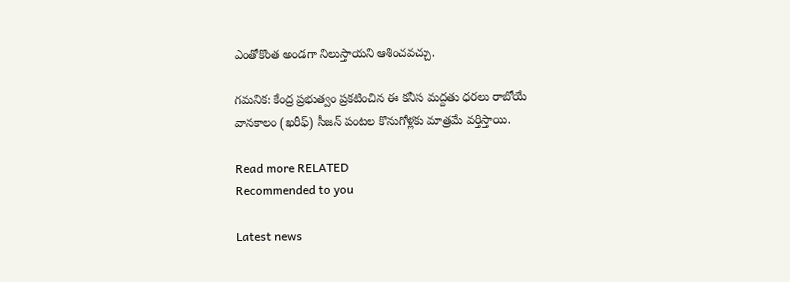ఎంతోకొంత అండగా నిలుస్తాయని ఆశించవచ్చు.

గమనిక: కేంద్ర ప్రభుత్వం ప్రకటించిన ఈ కనీస మద్దతు ధరలు రాబోయే వానకాలం (ఖరీఫ్) సీజన్ పంటల కొనుగోళ్లకు మాత్రమే వర్తిస్తాయి.

Read more RELATED
Recommended to you

Latest news